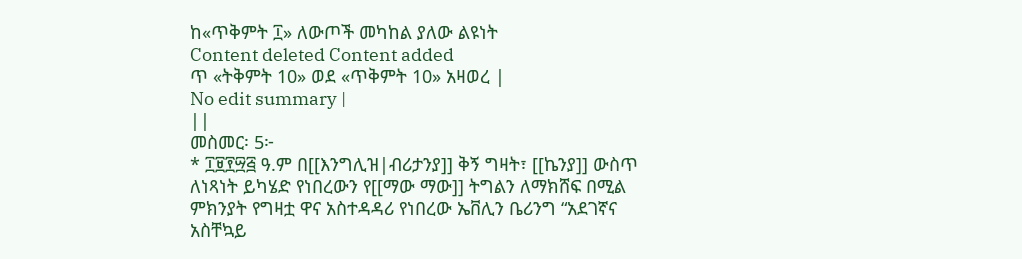ከ«ጥቅምት ፲» ለውጦች መካከል ያለው ልዩነት
Content deleted Content added
ጥ «ትቅምት 10» ወደ «ጥቅምት 10» አዛወረ |
No edit summary |
||
መስመር፡ 5፦
* ፲፱፻፵፭ ዓ.ም በ[[እንግሊዝ|ብሪታንያ]] ቅኝ ግዛት፣ [[ኬንያ]] ውስጥ ለነጻነት ይካሄድ የነበረውን የ[[ማው ማው]] ትግልን ለማክሸፍ በሚል ምክንያት የግዛቷ ዋና አስተዳዳሪ የነበረው ኤቨሊን ቤሪንግ “አደገኛና አስቸኳይ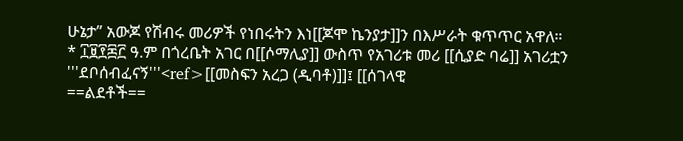ሁኔታ” አውጆ የሽብሩ መሪዎች የነበሩትን እነ[[ጆሞ ኬንያታ]]ን በእሥራት ቁጥጥር አዋለ።
* ፲፱፻፷፫ ዓ.ም በጎረቤት አገር በ[[ሶማሊያ]] ውስጥ የአገሪቱ መሪ [[ሲያድ ባሬ]] አገሪቷን '''ደቦሰብፈናኝ'''<ref>[[መስፍን አረጋ (ዲባቶ)]]፤ [[ሰገላዊ
==ልደቶች==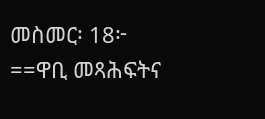መስመር፡ 18፦
==ዋቢ መጻሕፍትና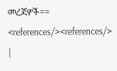መረጃዎች==
<references/><references/>
|